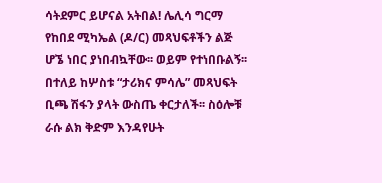ሳትደምር ይሆናል አትበል! ሌሊሳ ግርማ
የከበደ ሚካኤል (ዶ/ር) መጻህፍቶችን ልጅ ሆኜ ነበር ያነበብኳቸው፡፡ ወይም የተነበቡልኝ፡፡ በተለይ ከሦስቱ “ታሪክና ምሳሌ” መጻህፍት ቢጫ ሽፋን ያላት ውስጤ ቀርታለች፡፡ ስዕሎቹ ራሱ ልክ ቅድም እንዳየሁት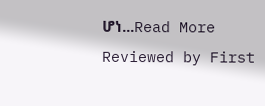ሆነ...Read More
Reviewed by First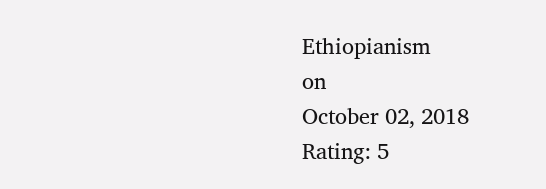Ethiopianism
on
October 02, 2018
Rating: 5